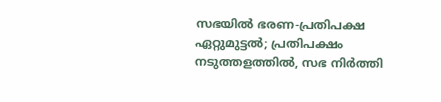സഭയിൽ ഭരണ-പ്രതിപക്ഷ ഏറ്റുമുട്ടൽ; പ്രതിപക്ഷം നടുത്തളത്തിൽ, സഭ നിർത്തി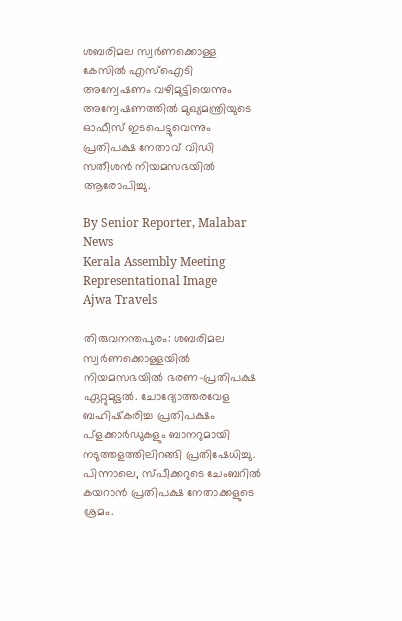ശബരിമല സ്വർണക്കൊള്ള കേസിൽ എസ്ഐടി അന്വേഷണം വഴിമുട്ടിയെന്നും അന്വേഷണത്തിൽ മുഖ്യമന്ത്രിയുടെ ഓഫീസ് ഇടപെട്ടുവെന്നും പ്രതിപക്ഷ നേതാവ് വിഡി സതീശൻ നിയമസഭയിൽ ആരോപിച്ചു.

By Senior Reporter, Malabar News
Kerala Assembly Meeting
Representational Image
Ajwa Travels

തിരുവനന്തപുരം: ശബരിമല സ്വർണക്കൊള്ളയിൽ നിയമസഭയിൽ ഭരണ-പ്രതിപക്ഷ ഏറ്റുമുട്ടൽ. ചോദ്യോത്തരവേള ബഹിഷ്‌കരിച്ച പ്രതിപക്ഷം പ്ളക്കാർഡുകളും ബാനറുമായി നടുത്തളത്തിലിറങ്ങി പ്രതിഷേധിച്ചു. പിന്നാലെ, സ്‌പീക്കറുടെ ചേംബറിൽ കയറാൻ പ്രതിപക്ഷ നേതാക്കളുടെ ശ്രമം.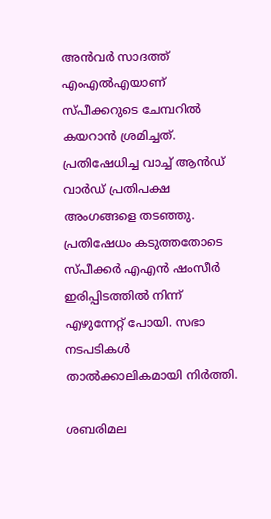അൻവർ സാദത്ത് എംഎൽഎയാണ് സ്‌പീക്കറുടെ ചേമ്പറിൽ കയറാൻ ശ്രമിച്ചത്. പ്രതിഷേധിച്ച വാച്ച് ആൻഡ് വാർഡ് പ്രതിപക്ഷ അംഗങ്ങളെ തടഞ്ഞു. പ്രതിഷേധം കടുത്തതോടെ സ്‌പീക്കർ എഎൻ ഷംസീർ ഇരിപ്പിടത്തിൽ നിന്ന് എഴുന്നേറ്റ് പോയി. സഭാ നടപടികൾ താൽക്കാലികമായി നിർത്തി.

ശബരിമല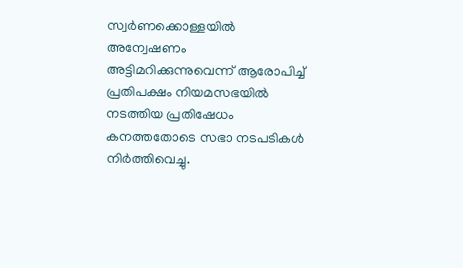സ്വർണക്കൊള്ളയിൽ അന്വേഷണം അട്ടിമറിക്കുന്നുവെന്ന് ആരോപിച്ച് പ്രതിപക്ഷം നിയമസഭയിൽ നടത്തിയ പ്രതിഷേധം കനത്തതോടെ സഭാ നടപടികൾ നിർത്തിവെച്ചു.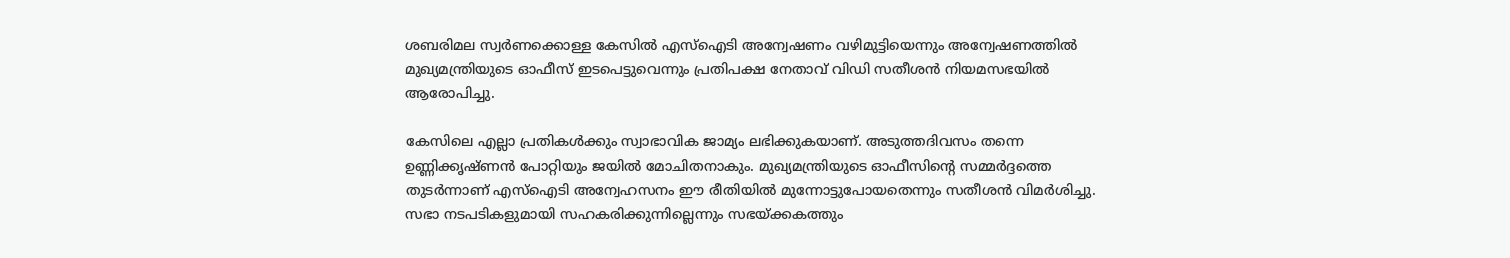ശബരിമല സ്വർണക്കൊള്ള കേസിൽ എസ്ഐടി അന്വേഷണം വഴിമുട്ടിയെന്നും അന്വേഷണത്തിൽ മുഖ്യമന്ത്രിയുടെ ഓഫീസ് ഇടപെട്ടുവെന്നും പ്രതിപക്ഷ നേതാവ് വിഡി സതീശൻ നിയമസഭയിൽ ആരോപിച്ചു.

കേസിലെ എല്ലാ പ്രതികൾക്കും സ്വാഭാവിക ജാമ്യം ലഭിക്കുകയാണ്. അടുത്തദിവസം തന്നെ ഉണ്ണിക്കൃഷ്‌ണൻ പോറ്റിയും ജയിൽ മോചിതനാകും. മുഖ്യമന്ത്രിയുടെ ഓഫീസിന്റെ സമ്മർദ്ദത്തെ തുടർന്നാണ് എസ്ഐടി അന്വേഹസനം ഈ രീതിയിൽ മുന്നോട്ടുപോയതെന്നും സതീശൻ വിമർശിച്ചു. സഭാ നടപടികളുമായി സഹകരിക്കുന്നില്ലെന്നും സഭയ്‌ക്കകത്തും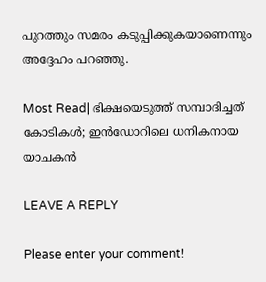പുറത്തും സമരം കടുപ്പിക്കുകയാണെന്നും അദ്ദേഹം പറഞ്ഞു.

Most Read| ഭിക്ഷയെടുത്ത് സമ്പാദിച്ചത് കോടികൾ; ഇൻഡോറിലെ ധനികനായ യാചകൻ

LEAVE A REPLY

Please enter your comment!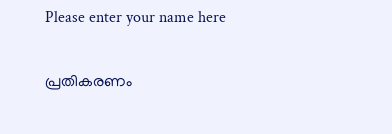Please enter your name here

പ്രതികരണം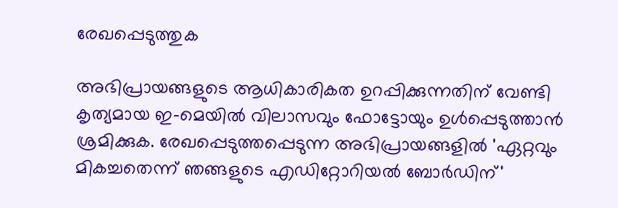രേഖപ്പെടുത്തുക

അഭിപ്രായങ്ങളുടെ ആധികാരികത ഉറപ്പിക്കുന്നതിന് വേണ്ടി കൃത്യമായ ഇ-മെയിൽ വിലാസവും ഫോട്ടോയും ഉൾപ്പെടുത്താൻ ശ്രമിക്കുക. രേഖപ്പെടുത്തപ്പെടുന്ന അഭിപ്രായങ്ങളിൽ 'ഏറ്റവും മികച്ചതെന്ന് ഞങ്ങളുടെ എഡിറ്റോറിയൽ ബോർഡിന്'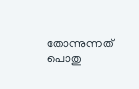തോന്നുന്നത് പൊതു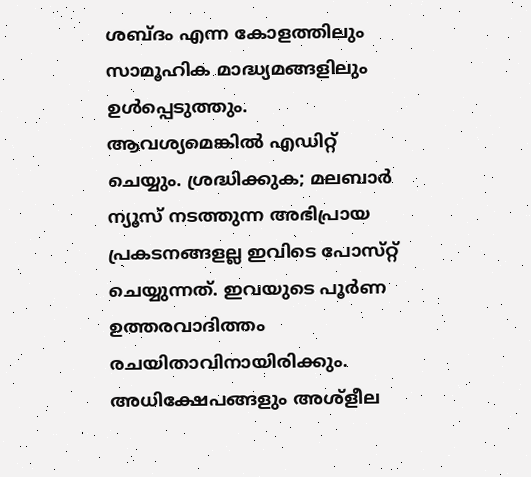ശബ്‌ദം എന്ന കോളത്തിലും സാമൂഹിക മാദ്ധ്യമങ്ങളിലും ഉൾപ്പെടുത്തും. ആവശ്യമെങ്കിൽ എഡിറ്റ് ചെയ്യും. ശ്രദ്ധിക്കുക; മലബാർ ന്യൂസ് നടത്തുന്ന അഭിപ്രായ പ്രകടനങ്ങളല്ല ഇവിടെ പോസ്‌റ്റ് ചെയ്യുന്നത്. ഇവയുടെ പൂർണ ഉത്തരവാദിത്തം രചയിതാവിനായിരിക്കും. അധിക്ഷേപങ്ങളും അശ്‌ളീല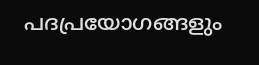പദപ്രയോഗങ്ങളും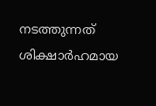നടത്തുന്നത് ശിക്ഷാർഹമായ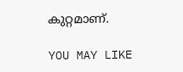കുറ്റമാണ്.

YOU MAY LIKE